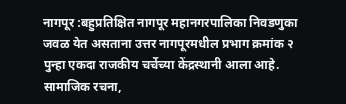नागपूर :बहुप्रतिक्षित नागपूर महानगरपालिका निवडणुका जवळ येत असताना उत्तर नागपूरमधील प्रभाग क्रमांक २ पुन्हा एकदा राजकीय चर्चेच्या केंद्रस्थानी आला आहे. सामाजिक रचना,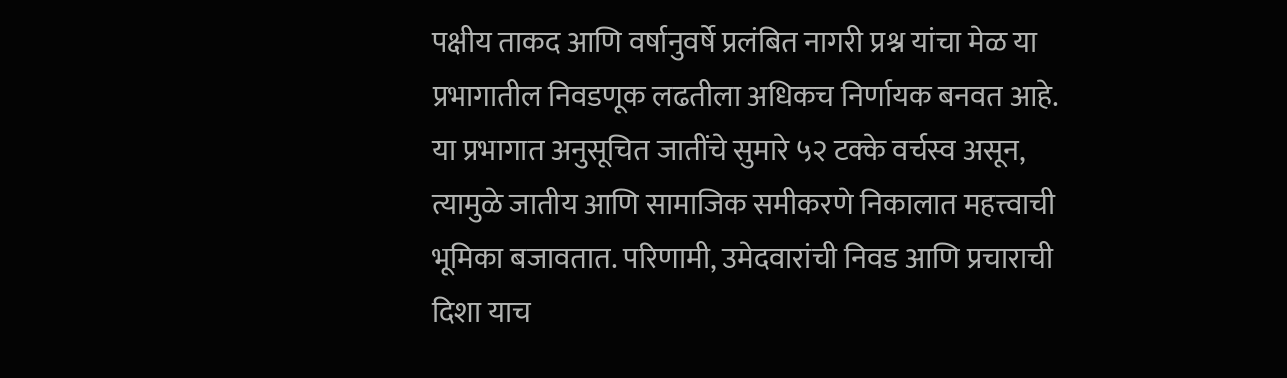पक्षीय ताकद आणि वर्षानुवर्षे प्रलंबित नागरी प्रश्न यांचा मेळ या प्रभागातील निवडणूक लढतीला अधिकच निर्णायक बनवत आहे.
या प्रभागात अनुसूचित जातींचे सुमारे ५२ टक्के वर्चस्व असून, त्यामुळे जातीय आणि सामाजिक समीकरणे निकालात महत्त्वाची भूमिका बजावतात. परिणामी, उमेदवारांची निवड आणि प्रचाराची दिशा याच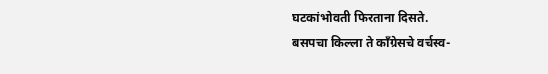घटकांभोवती फिरताना दिसते.
बसपचा किल्ला ते काँग्रेसचे वर्चस्व-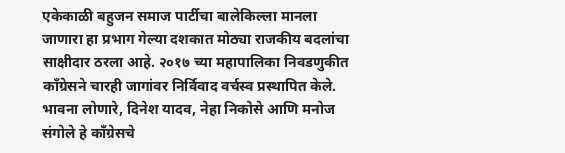एकेकाळी बहुजन समाज पार्टीचा बालेकिल्ला मानला जाणारा हा प्रभाग गेल्या दशकात मोठ्या राजकीय बदलांचा साक्षीदार ठरला आहे. २०१७ च्या महापालिका निवडणुकीत काँग्रेसने चारही जागांवर निर्विवाद वर्चस्व प्रस्थापित केले. भावना लोणारे, दिनेश यादव, नेहा निकोसे आणि मनोज संगोले हे काँग्रेसचे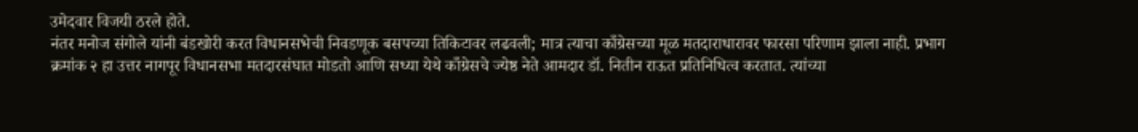उमेदवार विजयी ठरले होते.
नंतर मनोज संगोले यांनी बंडखोरी करत विधानसभेची निवडणूक बसपच्या तिकिटावर लढवली; मात्र त्याचा काँग्रेसच्या मूळ मतदाराधारावर फारसा परिणाम झाला नाही. प्रभाग क्रमांक २ हा उत्तर नागपूर विधानसभा मतदारसंघात मोडतो आणि सध्या येथे काँग्रेसचे ज्येष्ठ नेते आमदार डॉ. नितीन राऊत प्रतिनिधित्व करतात. त्यांच्या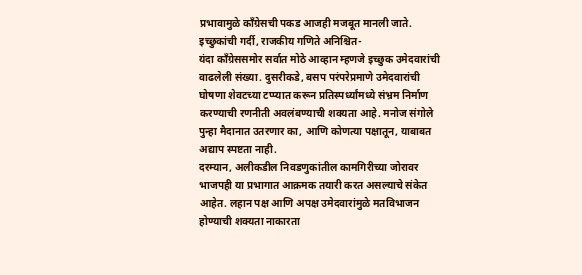प्रभावामुळे काँग्रेसची पकड आजही मजबूत मानली जाते.
इच्छुकांची गर्दी, राजकीय गणिते अनिश्चित-
यंदा काँग्रेससमोर सर्वात मोठे आव्हान म्हणजे इच्छुक उमेदवारांची वाढलेली संख्या. दुसरीकडे, बसप परंपरेप्रमाणे उमेदवारांची घोषणा शेवटच्या टप्प्यात करून प्रतिस्पर्ध्यांमध्ये संभ्रम निर्माण करण्याची रणनीती अवलंबण्याची शक्यता आहे. मनोज संगोले पुन्हा मैदानात उतरणार का, आणि कोणत्या पक्षातून, याबाबत अद्याप स्पष्टता नाही.
दरम्यान, अलीकडील निवडणुकांतील कामगिरीच्या जोरावर भाजपही या प्रभागात आक्रमक तयारी करत असल्याचे संकेत आहेत. लहान पक्ष आणि अपक्ष उमेदवारांमुळे मतविभाजन होण्याची शक्यता नाकारता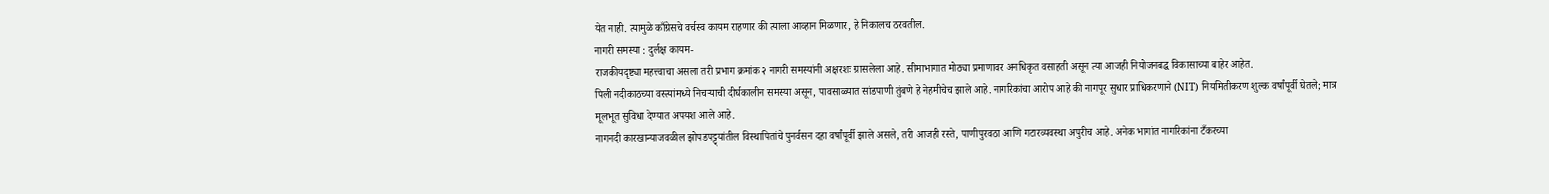येत नाही. त्यामुळे काँग्रेसचे वर्चस्व कायम राहणार की त्याला आव्हान मिळणार, हे निकालच ठरवतील.
नागरी समस्या : दुर्लक्ष कायम-
राजकीयदृष्ट्या महत्त्वाचा असला तरी प्रभाग क्रमांक २ नागरी समस्यांनी अक्षरशः ग्रासलेला आहे. सीमाभागात मोठ्या प्रमाणावर अनधिकृत वसाहती असून त्या आजही नियोजनबद्ध विकासाच्या बाहेर आहेत.
पिली नदीकाठच्या वस्त्यांमध्ये निचऱ्याची दीर्घकालीन समस्या असून, पावसाळ्यात सांडपाणी तुंबणे हे नेहमीचेच झाले आहे. नागरिकांचा आरोप आहे की नागपूर सुधार प्राधिकरणाने (NIT) नियमितीकरण शुल्क वर्षांपूर्वी घेतले; मात्र मूलभूत सुविधा देण्यात अपयश आले आहे.
नागनदी कारखान्याजवळील झोपडपट्ट्यांतील विस्थापितांचे पुनर्वसन दहा वर्षांपूर्वी झाले असले, तरी आजही रस्ते, पाणीपुरवठा आणि गटारव्यवस्था अपुरीच आहे. अनेक भागांत नागरिकांना टँकरच्या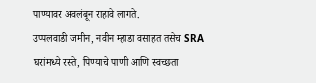पाण्यावर अवलंबून राहावे लागते.
उप्पलवाडी जमीन, नवीन म्हाडा वसाहत तसेच SRA घरांमध्ये रस्ते, पिण्याचे पाणी आणि स्वच्छता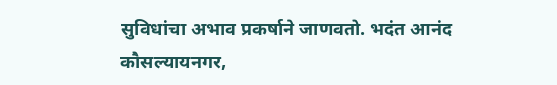सुविधांचा अभाव प्रकर्षाने जाणवतो. भदंत आनंद कौसल्यायनगर,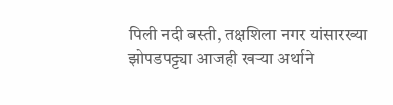पिली नदी बस्ती, तक्षशिला नगर यांसारख्या झोपडपट्ट्या आजही खऱ्या अर्थाने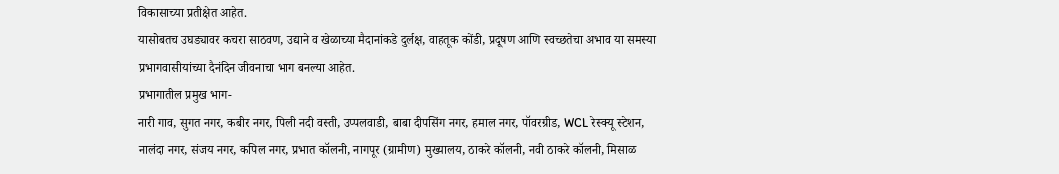विकासाच्या प्रतीक्षेत आहेत.
यासोबतच उघड्यावर कचरा साठवण, उद्याने व खेळाच्या मैदानांकडे दुर्लक्ष, वाहतूक कोंडी, प्रदूषण आणि स्वच्छतेचा अभाव या समस्या प्रभागवासीयांच्या दैनंदिन जीवनाचा भाग बनल्या आहेत.
प्रभागातील प्रमुख भाग-
नारी गाव, सुगत नगर, कबीर नगर, पिली नदी वस्ती, उप्पलवाडी, बाबा दीपसिंग नगर, हमाल नगर, पॉवरग्रीड, WCL रेस्क्यू स्टेशन, नालंदा नगर, संजय नगर, कपिल नगर, प्रभात कॉलनी, नागपूर (ग्रामीण) मुख्यालय, ठाकरे कॉलनी, नवी ठाकरे कॉलनी, मिसाळ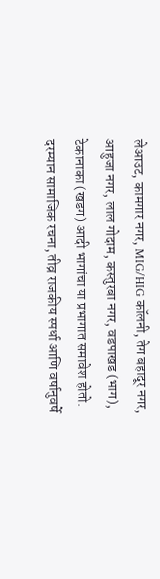लेआउट, कामगार नगर, MIG/HIG कॉलनी, तेग बहादूर नगर, आहुजा नगर, लाल गोदाम, कस्तुरबा नगर, वडपाखड (भाग), टेकानाका (खडग) आदी भागांचा या प्रभागात समावेश होतो.
दरम्यान सामाजिक रचना, तीव्र राजकीय स्पर्धा आणि वर्षानुवर्षे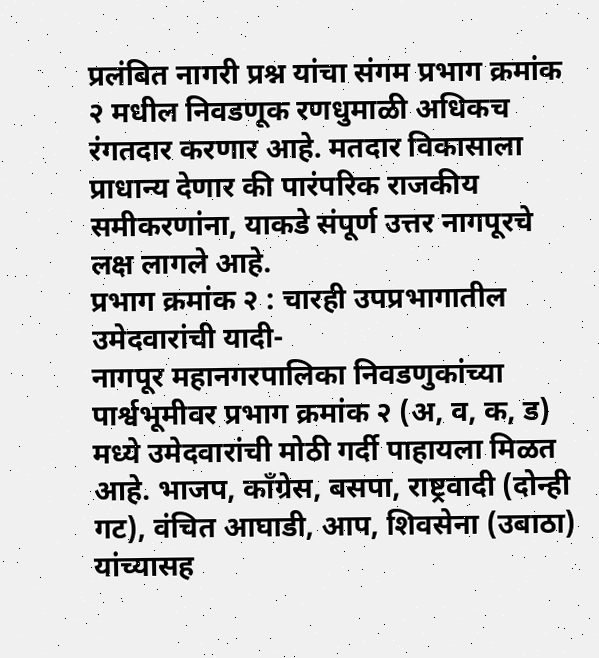प्रलंबित नागरी प्रश्न यांचा संगम प्रभाग क्रमांक २ मधील निवडणूक रणधुमाळी अधिकच रंगतदार करणार आहे. मतदार विकासाला प्राधान्य देणार की पारंपरिक राजकीय समीकरणांना, याकडे संपूर्ण उत्तर नागपूरचे लक्ष लागले आहे.
प्रभाग क्रमांक २ : चारही उपप्रभागातील उमेदवारांची यादी-
नागपूर महानगरपालिका निवडणुकांच्या पार्श्वभूमीवर प्रभाग क्रमांक २ (अ, व, क, ड) मध्ये उमेदवारांची मोठी गर्दी पाहायला मिळत आहे. भाजप, काँग्रेस, बसपा, राष्ट्रवादी (दोन्ही गट), वंचित आघाडी, आप, शिवसेना (उबाठा) यांच्यासह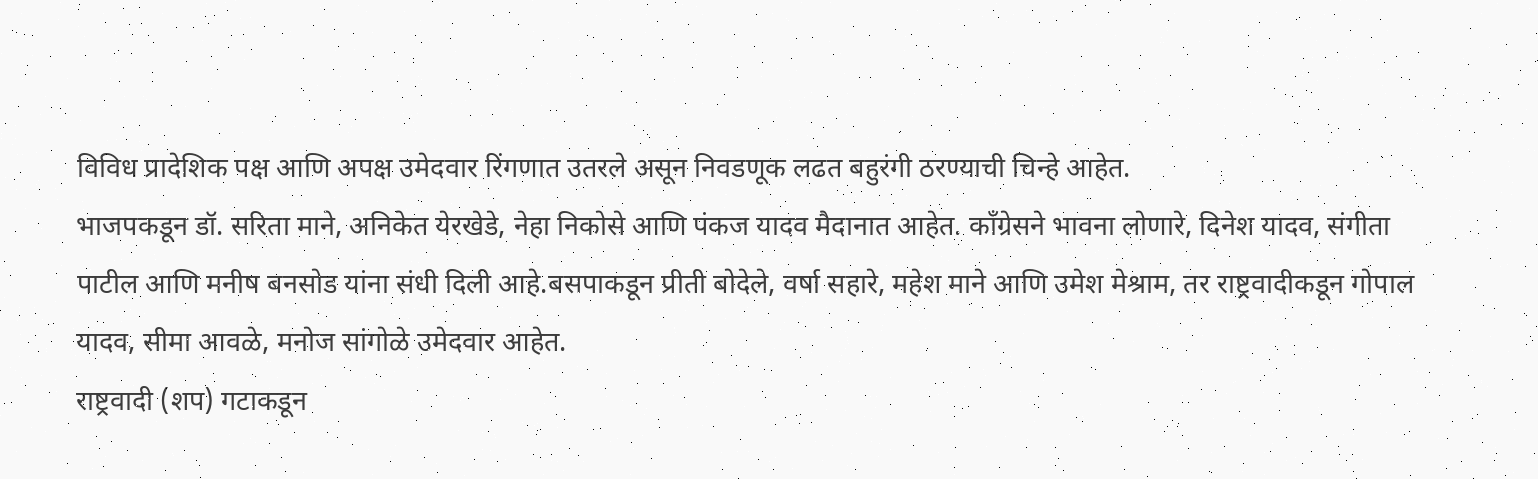विविध प्रादेशिक पक्ष आणि अपक्ष उमेदवार रिंगणात उतरले असून निवडणूक लढत बहुरंगी ठरण्याची चिन्हे आहेत.
भाजपकडून डॉ. सरिता माने, अनिकेत येरखेडे, नेहा निकोसे आणि पंकज यादव मैदानात आहेत. काँग्रेसने भावना लोणारे, दिनेश यादव, संगीता पाटील आणि मनीष बनसोड यांना संधी दिली आहे.बसपाकडून प्रीती बोदेले, वर्षा सहारे, महेश माने आणि उमेश मेश्राम, तर राष्ट्रवादीकडून गोपाल यादव, सीमा आवळे, मनोज सांगोळे उमेदवार आहेत.
राष्ट्रवादी (शप) गटाकडून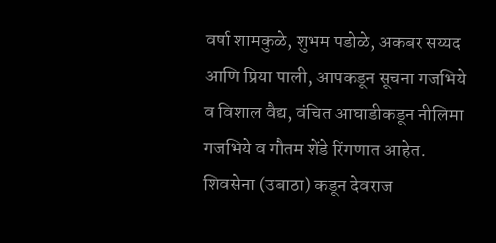वर्षा शामकुळे, शुभम पडोळे, अकबर सय्यद आणि प्रिया पाली, आपकडून सूचना गजभिये व विशाल वैद्य, वंचित आघाडीकडून नीलिमा गजभिये व गौतम शेंडे रिंगणात आहेत. शिवसेना (उबाठा) कडून देवराज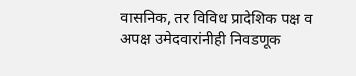वासनिक, तर विविध प्रादेशिक पक्ष व अपक्ष उमेदवारांनीही निवडणूक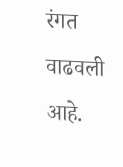रंगत वाढवली आहे.